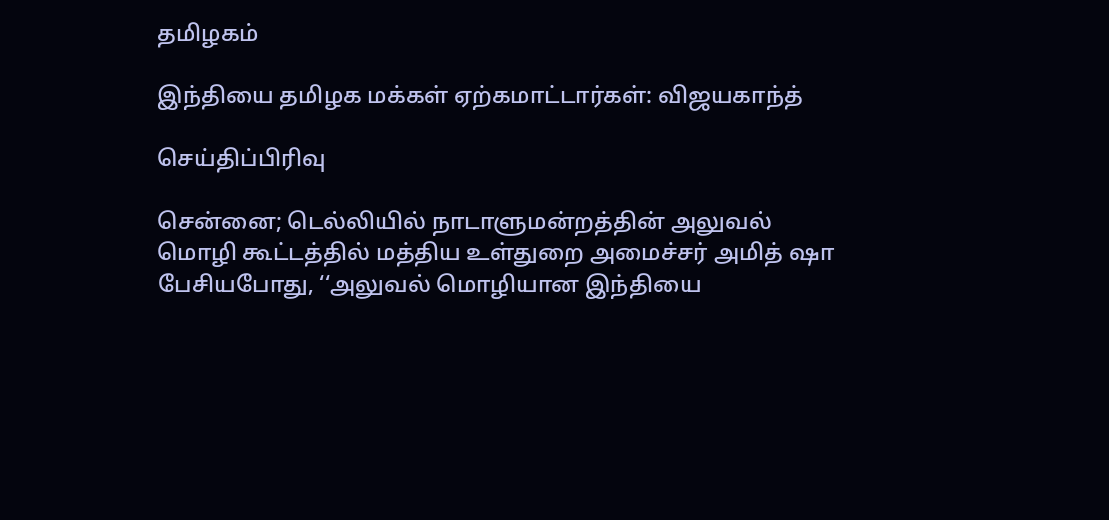தமிழகம்

இந்தியை தமிழக மக்கள் ஏற்கமாட்டார்கள்: விஜயகாந்த்

செய்திப்பிரிவு

சென்னை; டெல்லியில் நாடாளுமன்றத்தின் அலுவல் மொழி கூட்டத்தில் மத்திய உள்துறை அமைச்சர் அமித் ஷா பேசியபோது, ‘‘அலுவல் மொழியான இந்தியை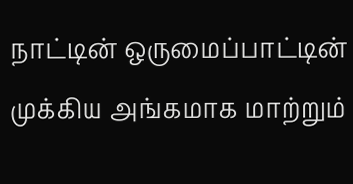நாட்டின் ஒருமைப்பாட்டின் முக்கிய அங்கமாக மாற்றும்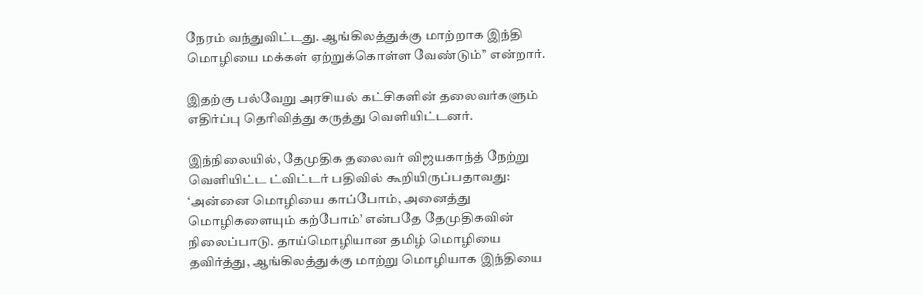நேரம் வந்துவிட்டது. ஆங்கிலத்துக்கு மாற்றாக இந்தி மொழியை மக்கள் ஏற்றுக்கொள்ள வேண்டும்’’ என்றார்.

இதற்கு பல்வேறு அரசியல் கட்சிகளின் தலைவர்களும் எதிர்ப்பு தெரிவித்து கருத்து வெளியிட்டனர்.

இந்நிலையில், தேமுதிக தலைவர் விஜயகாந்த் நேற்று வெளியிட்ட ட்விட்டர் பதிவில் கூறியிருப்பதாவது: ‘அன்னை மொழியை காப்போம், அனைத்து மொழிகளையும் கற்போம்’ என்பதே தேமுதிகவின் நிலைப்பாடு. தாய்மொழியான தமிழ் மொழியை தவிர்த்து, ஆங்கிலத்துக்கு மாற்று மொழியாக இந்தியை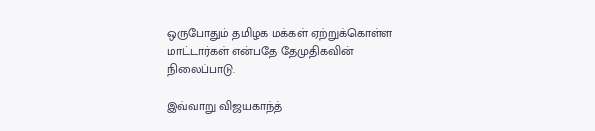ஒருபோதும் தமிழக மக்கள் ஏற்றுக்கொள்ள மாட்டார்கள் என்பதே தேமுதிகவின் நிலைப்பாடு.

இவ்வாறு விஜயகாந்த்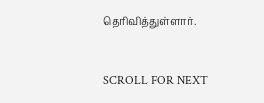தெரிவித்துள்ளார்.


SCROLL FOR NEXT